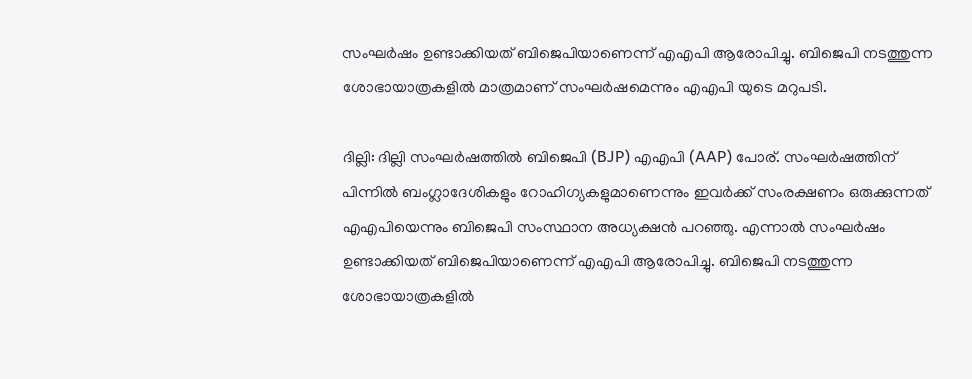സംഘർഷം ഉണ്ടാക്കിയത് ബിജെപിയാണെന്ന് എഎപി ആരോപിച്ചു. ബിജെപി നടത്തുന്ന ശോഭായാത്രകളിൽ മാത്രമാണ് സംഘർഷമെന്നും എഎപി യുടെ മറുപടി.

ദില്ലി: ദില്ലി സംഘർഷത്തിൽ ബിജെപി (BJP) എഎപി (AAP) പോര്. സംഘർഷത്തിന് പിന്നിൽ ബംഗ്ലാദേശികളും റോഹിഗ്യകളുമാണെന്നും ഇവർക്ക് സംരക്ഷണം ഒരുക്കുന്നത് എഎപിയെന്നും ബിജെപി സംസ്ഥാന അധ്യക്ഷൻ പറഞ്ഞു. എന്നാല്‍ സംഘർഷം ഉണ്ടാക്കിയത് ബിജെപിയാണെന്ന് എഎപി ആരോപിച്ചു. ബിജെപി നടത്തുന്ന ശോഭായാത്രകളിൽ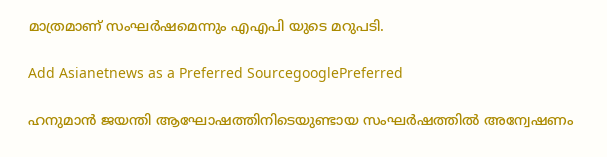മാത്രമാണ് സംഘർഷമെന്നും എഎപി യുടെ മറുപടി.

Add Asianetnews as a Preferred SourcegooglePreferred

ഹനുമാൻ ജയന്തി ആഘോഷത്തിനിടെയുണ്ടായ സംഘർഷത്തിൽ അന്വേഷണം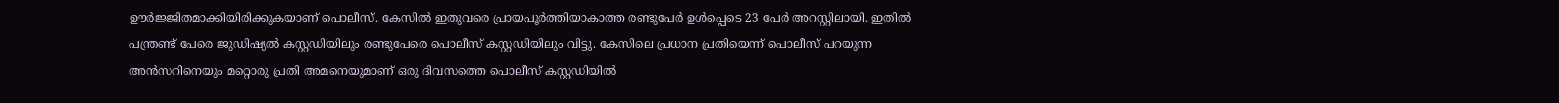ഊർജ്ജിതമാക്കിയിരിക്കുകയാണ് പൊലീസ്. കേസിൽ ഇതുവരെ പ്രായപൂർത്തിയാകാത്ത രണ്ടുപേർ ഉൾപ്പെടെ 23 പേർ അറസ്റ്റിലായി. ഇതിൽ പന്ത്രണ്ട് പേരെ ജുഡിഷ്യൽ കസ്റ്റഡിയിലും രണ്ടുപേരെ പൊലീസ് കസ്റ്റഡിയിലും വിട്ടു. കേസിലെ പ്രധാന പ്രതിയെന്ന് പൊലീസ് പറയുന്ന അൻസറിനെയും മറ്റൊരു പ്രതി അമനെയുമാണ് ഒരു ദിവസത്തെ പൊലീസ് കസ്റ്റഡിയിൽ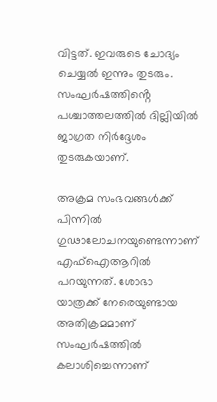വിട്ടത്. ഇവരുടെ ചോദ്യം ചെയ്യൽ ഇന്നും തുടരും. സംഘർഷത്തിൻ്റെ പശ്ചാത്തലത്തിൽ ദില്ലിയിൽ ജാഗ്രത നിർദ്ദേശം തുടരുകയാണ്.

അക്രമ സംഭവങ്ങള്‍ക്ക് പിന്നില്‍ ഗുഢാലോചനയുണ്ടെന്നാണ് എഫ്ഐആറിൽ പറയുന്നത്. ശോഭാ യാത്രക്ക് നേരെയുണ്ടായ അതിക്രമമാണ് സംഘർഷത്തിൽ കലാശിച്ചെന്നാണ്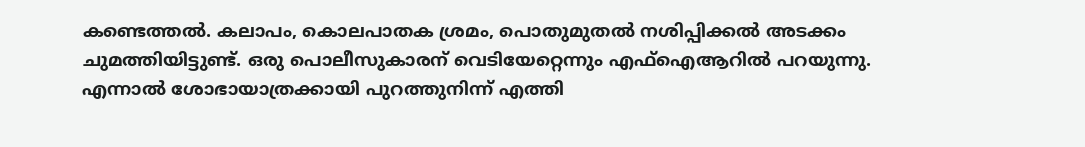കണ്ടെത്തൽ. കലാപം, കൊലപാതക ശ്രമം, പൊതുമുതൽ നശിപ്പിക്കൽ അടക്കം ചുമത്തിയിട്ടുണ്ട്. ഒരു പൊലീസുകാരന് വെടിയേറ്റെന്നും എഫ്ഐആറിൽ പറയുന്നു. എന്നാൽ ശോഭായാത്രക്കായി പുറത്തുനിന്ന് എത്തി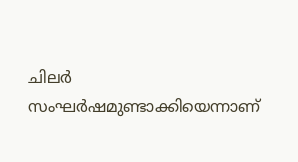ചിലർ സംഘർഷമുണ്ടാക്കിയെന്നാണ്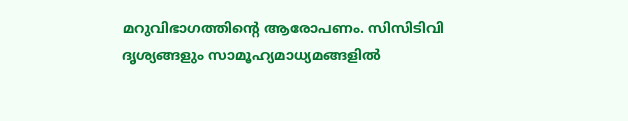മറുവിഭാഗത്തിന്റെ ആരോപണം. സിസിടിവി ദൃശ്യങ്ങളും സാമൂഹ്യമാധ്യമങ്ങളില്‍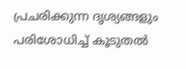പ്രചരിക്കുന്ന ദൃശ്യങ്ങളും പരിശോധിച്ച് കൂടുതല്‍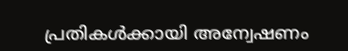പ്രതികള്‍ക്കായി അന്വേഷണം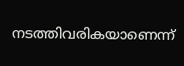നടത്തിവരികയാണെന്ന്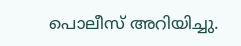പൊലീസ് അറിയിച്ചു.